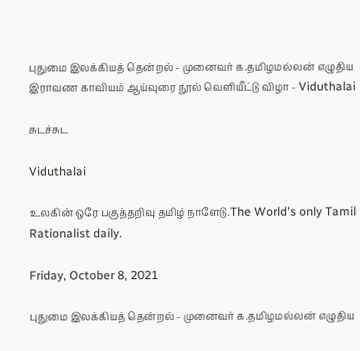புதுமை இலக்கியத் தென்றல் - முனைவர் க.தமிழமல்லன் எழுதிய இராவண காவியம் ஆய்வுரை நூல் வெளியீட்டு விழா - Viduthalai

சுடச்சுட

Viduthalai

உலகின் ஒரே பகுத்தறிவு தமிழ் நாளேடு.The World's only Tamil Rationalist daily.

Friday, October 8, 2021

புதுமை இலக்கியத் தென்றல் - முனைவர் க.தமிழமல்லன் எழுதிய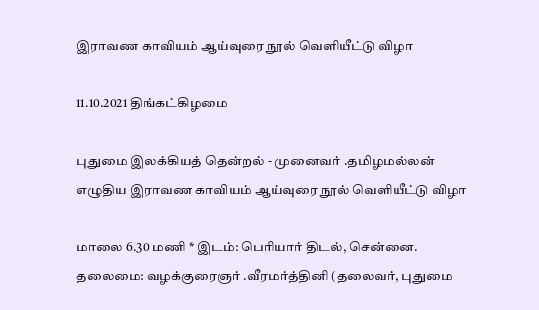இராவண காவியம் ஆய்வுரை நூல் வெளியீட்டு விழா

11.10.2021 திங்கட்கிழமை

புதுமை இலக்கியத் தென்றல் - முனைவர் .தமிழமல்லன் எழுதிய இராவண காவியம் ஆய்வுரை நூல் வெளியீட்டு விழா

மாலை 6.30 மணி * இடம்: பெரியார் திடல், சென்னை. தலைமை: வழக்குரைஞர் .வீரமர்த்தினி (தலைவர், புதுமை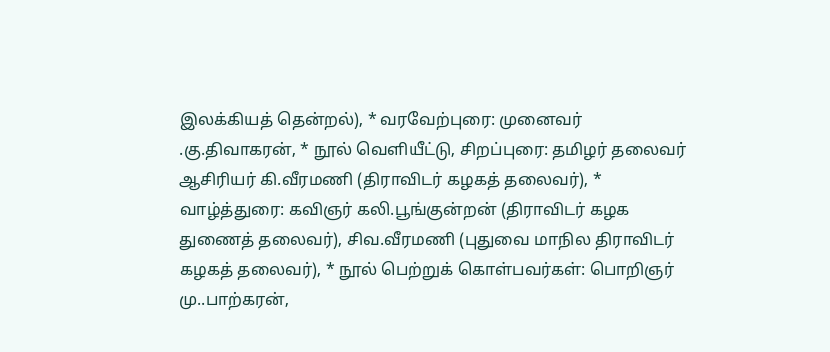இலக்கியத் தென்றல்), * வரவேற்புரை: முனைவர் .கு.திவாகரன், * நூல் வெளியீட்டு, சிறப்புரை: தமிழர் தலைவர் ஆசிரியர் கி.வீரமணி (திராவிடர் கழகத் தலைவர்), * வாழ்த்துரை: கவிஞர் கலி.பூங்குன்றன் (திராவிடர் கழக துணைத் தலைவர்), சிவ.வீரமணி (புதுவை மாநில திராவிடர் கழகத் தலைவர்), * நூல் பெற்றுக் கொள்பவர்கள்: பொறிஞர் மு..பாற்கரன்,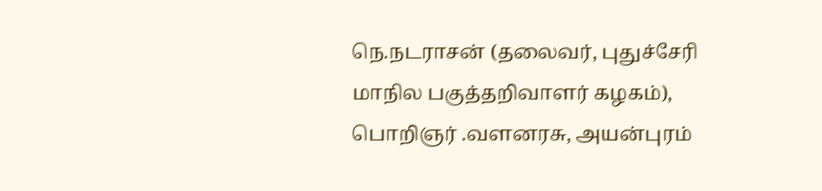நெ.நடராசன் (தலைவர், புதுச்சேரி மாநில பகுத்தறிவாளர் கழகம்), பொறிஞர் .வளனரசு, அயன்புரம்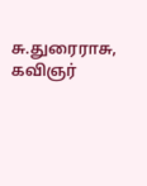சு.துரைராசு, கவிஞர்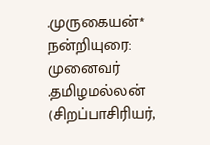.முருகையன்* நன்றியுரை: முனைவர் .தமிழமல்லன் (சிறப்பாசிரியர்,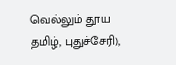வெல்லும் தூய தமிழ், புதுச்சேரி),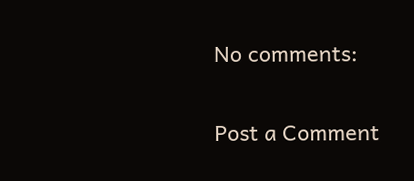No comments:

Post a Comment